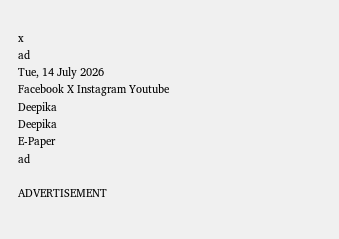x
ad
Tue, 14 July 2026
Facebook X Instagram Youtube
Deepika
Deepika
E-Paper
ad

ADVERTISEMENT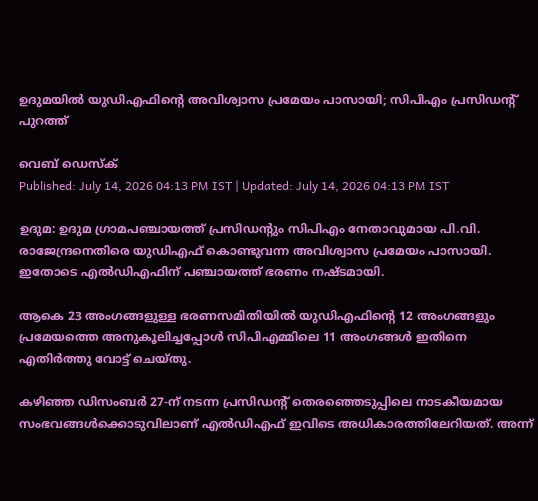ഉദുമയിൽ യുഡിഎഫിന്‍റെ അവിശ്വാസ പ്രമേയം പാസായി; സിപിഎം പ്രസിഡന്‍റ് പുറത്ത്

വെബ് ഡെസ്‌ക്
Published: July 14, 2026 04:13 PM IST | Updated: July 14, 2026 04:13 PM IST

ഉദുമ: ഉദുമ ഗ്രാമപഞ്ചായത്ത് പ്രസിഡന്‍റും സിപിഎം നേതാവുമായ പി.വി. രാജേന്ദ്രനെതിരെ യുഡിഎഫ് കൊണ്ടുവന്ന അവിശ്വാസ പ്രമേയം പാസായി. ഇതോടെ എൽഡിഎഫിന് പഞ്ചായത്ത് ഭരണം നഷ്ടമായി.

ആകെ 23 അംഗങ്ങളുള്ള ഭരണസമിതിയിൽ യുഡിഎഫിന്‍റെ 12 അംഗങ്ങളും പ്രമേയത്തെ അനുകൂലിച്ചപ്പോൾ സിപിഎമ്മിലെ 11 അംഗങ്ങൾ ഇതിനെ എതിർത്തു വോട്ട് ചെയ്തു.

കഴിഞ്ഞ ഡിസംബർ 27-ന് നടന്ന പ്രസിഡന്‍റ് തെരഞ്ഞെടുപ്പിലെ നാടകീയമായ സംഭവങ്ങൾക്കൊടുവിലാണ് എൽഡിഎഫ് ഇവിടെ അധികാരത്തിലേറിയത്. അന്ന്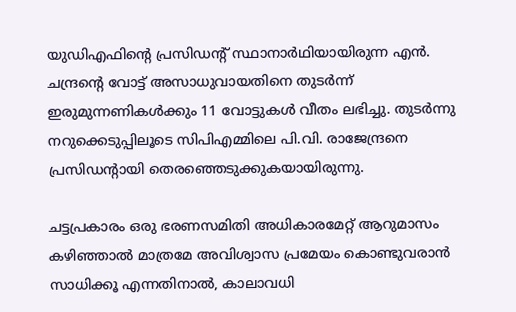യുഡിഎഫിന്‍റെ പ്രസിഡന്‍റ് സ്ഥാനാർഥിയായിരുന്ന എൻ. ചന്ദ്രന്‍റെ വോട്ട് അസാധുവായതിനെ തുടർന്ന് ഇരുമുന്നണികൾക്കും 11 വോട്ടുകൾ വീതം ലഭിച്ചു. തുടർന്നു നറുക്കെടുപ്പിലൂടെ സിപിഎമ്മിലെ പി.വി. രാജേന്ദ്രനെ പ്രസിഡന്‍റായി തെരഞ്ഞെടുക്കുകയായിരുന്നു.

ചട്ടപ്രകാരം ഒരു ഭരണസമിതി അധികാരമേറ്റ് ആറുമാസം കഴിഞ്ഞാൽ മാത്രമേ അവിശ്വാസ പ്രമേയം കൊണ്ടുവരാൻ സാധിക്കൂ എന്നതിനാൽ, കാലാവധി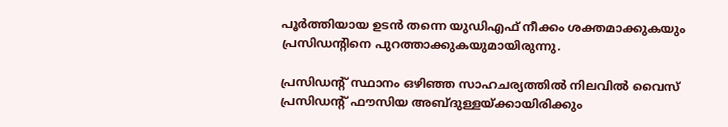പൂർത്തിയായ ഉടൻ തന്നെ യുഡിഎഫ് നീക്കം ശക്തമാക്കുകയും പ്രസിഡന്‍റിനെ പുറത്താക്കുകയുമായിരുന്നു.

പ്രസിഡന്‍റ് സ്ഥാനം ഒഴിഞ്ഞ സാഹചര്യത്തിൽ നിലവിൽ വൈസ് പ്രസിഡന്‍റ് ഫൗസിയ അബ്ദുള്ളയ്ക്കായിരിക്കും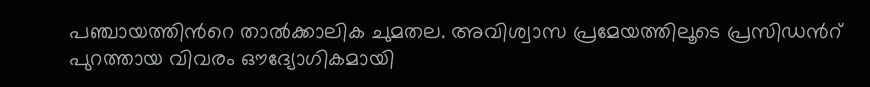പഞ്ചായത്തിന്‍റെ താൽക്കാലിക ചുമതല. അവിശ്വാസ പ്രമേയത്തിലൂടെ പ്രസിഡന്‍റ് പുറത്തായ വിവരം ഔദ്യോഗികമായി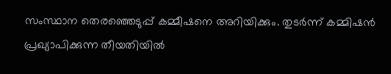സംസ്ഥാന തെരഞ്ഞെടുപ്പ് കമ്മീഷനെ അറിയിക്കും. തുടർന്ന് കമ്മിഷൻ പ്രഖ്യാപിക്കുന്ന തീയതിയിൽ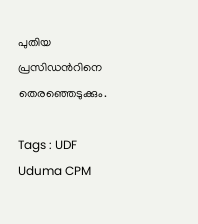പുതിയ പ്രസിഡന്‍റിനെ തെരഞ്ഞെടുക്കും.

Tags : UDF Uduma CPM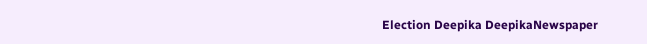Election Deepika DeepikaNewspaper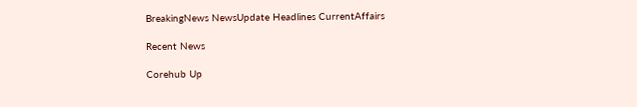BreakingNews NewsUpdate Headlines CurrentAffairs

Recent News

Corehub Up